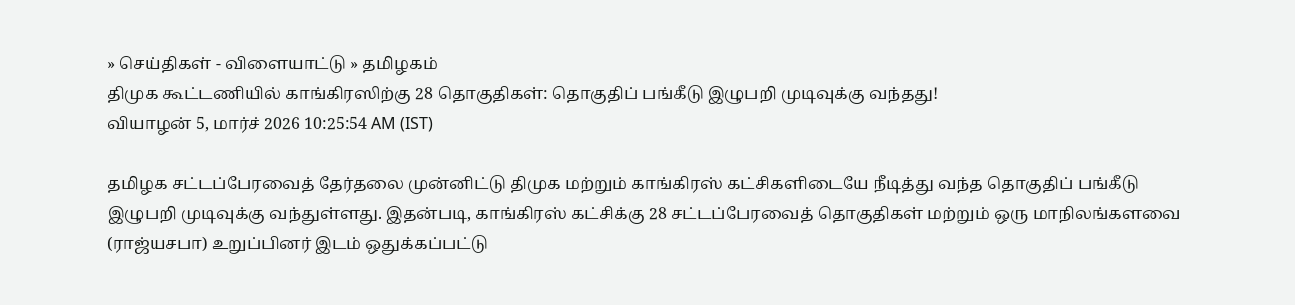» செய்திகள் - விளையாட்டு » தமிழகம்
திமுக கூட்டணியில் காங்கிரஸிற்கு 28 தொகுதிகள்: தொகுதிப் பங்கீடு இழுபறி முடிவுக்கு வந்தது!
வியாழன் 5, மார்ச் 2026 10:25:54 AM (IST)

தமிழக சட்டப்பேரவைத் தேர்தலை முன்னிட்டு திமுக மற்றும் காங்கிரஸ் கட்சிகளிடையே நீடித்து வந்த தொகுதிப் பங்கீடு இழுபறி முடிவுக்கு வந்துள்ளது. இதன்படி, காங்கிரஸ் கட்சிக்கு 28 சட்டப்பேரவைத் தொகுதிகள் மற்றும் ஒரு மாநிலங்களவை (ராஜ்யசபா) உறுப்பினர் இடம் ஒதுக்கப்பட்டு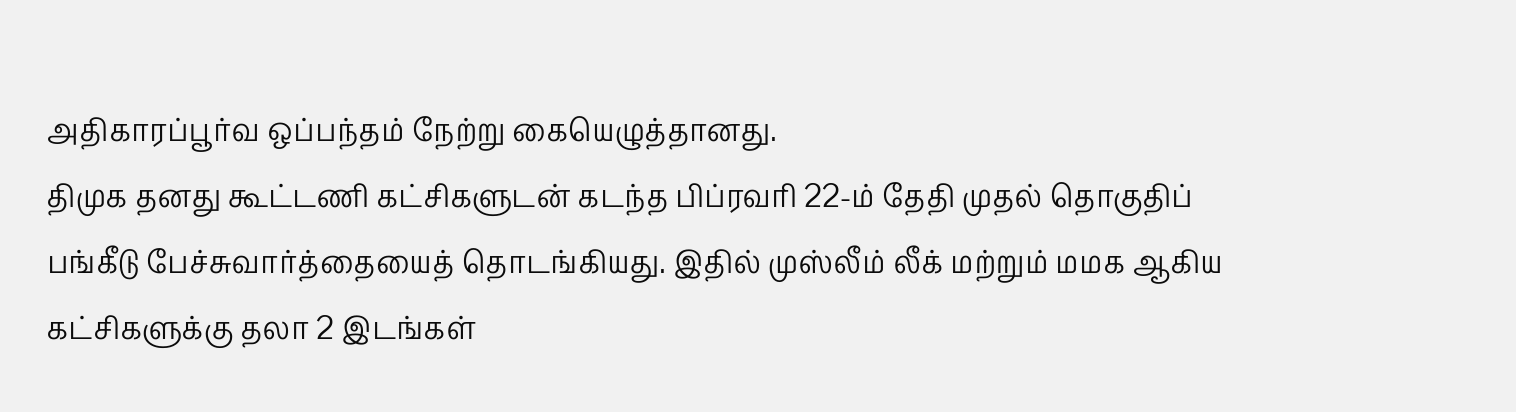அதிகாரப்பூர்வ ஒப்பந்தம் நேற்று கையெழுத்தானது.
திமுக தனது கூட்டணி கட்சிகளுடன் கடந்த பிப்ரவரி 22-ம் தேதி முதல் தொகுதிப் பங்கீடு பேச்சுவார்த்தையைத் தொடங்கியது. இதில் முஸ்லீம் லீக் மற்றும் மமக ஆகிய கட்சிகளுக்கு தலா 2 இடங்கள்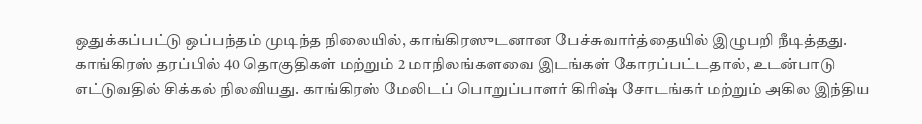ஒதுக்கப்பட்டு ஒப்பந்தம் முடிந்த நிலையில், காங்கிரஸுடனான பேச்சுவார்த்தையில் இழுபறி நீடித்தது.
காங்கிரஸ் தரப்பில் 40 தொகுதிகள் மற்றும் 2 மாநிலங்களவை இடங்கள் கோரப்பட்டதால், உடன்பாடு எட்டுவதில் சிக்கல் நிலவியது. காங்கிரஸ் மேலிடப் பொறுப்பாளர் கிரிஷ் சோடங்கர் மற்றும் அகில இந்திய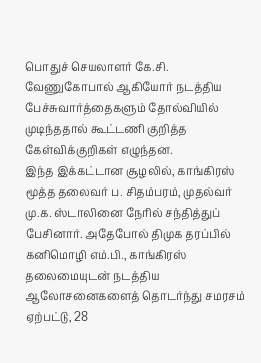பொதுச் செயலாளர் கே.சி. வேணுகோபால் ஆகியோர் நடத்திய பேச்சுவார்த்தைகளும் தோல்வியில் முடிந்ததால் கூட்டணி குறித்த கேள்விக்குறிகள் எழுந்தன.
இந்த இக்கட்டான சூழலில், காங்கிரஸ் மூத்த தலைவர் ப. சிதம்பரம், முதல்வர் மு.க. ஸ்டாலினை நேரில் சந்தித்துப் பேசினார். அதேபோல் திமுக தரப்பில் கனிமொழி எம்.பி., காங்கிரஸ் தலைமையுடன் நடத்திய ஆலோசனைகளைத் தொடர்ந்து சமரசம் ஏற்பட்டு, 28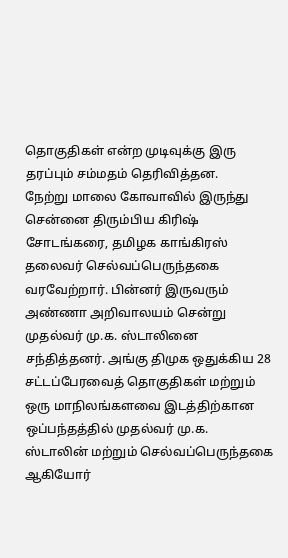தொகுதிகள் என்ற முடிவுக்கு இரு தரப்பும் சம்மதம் தெரிவித்தன.
நேற்று மாலை கோவாவில் இருந்து சென்னை திரும்பிய கிரிஷ் சோடங்கரை, தமிழக காங்கிரஸ் தலைவர் செல்வப்பெருந்தகை வரவேற்றார். பின்னர் இருவரும் அண்ணா அறிவாலயம் சென்று முதல்வர் மு.க. ஸ்டாலினை சந்தித்தனர். அங்கு திமுக ஒதுக்கிய 28 சட்டப்பேரவைத் தொகுதிகள் மற்றும் ஒரு மாநிலங்களவை இடத்திற்கான ஒப்பந்தத்தில் முதல்வர் மு.க. ஸ்டாலின் மற்றும் செல்வப்பெருந்தகை ஆகியோர்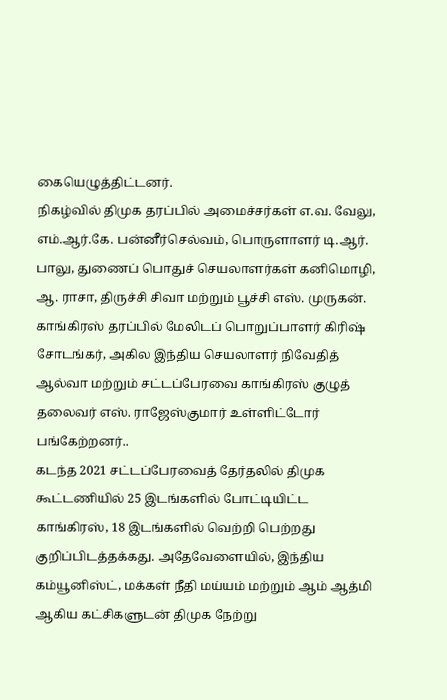கையெழுத்திட்டனர்.
நிகழ்வில் திமுக தரப்பில் அமைச்சர்கள் எ.வ. வேலு, எம்.ஆர்.கே. பன்னீர்செல்வம், பொருளாளர் டி.ஆர். பாலு, துணைப் பொதுச் செயலாளர்கள் கனிமொழி, ஆ. ராசா, திருச்சி சிவா மற்றும் பூச்சி எஸ். முருகன். காங்கிரஸ் தரப்பில் மேலிடப் பொறுப்பாளர் கிரிஷ் சோடங்கர், அகில இந்திய செயலாளர் நிவேதித் ஆல்வா மற்றும் சட்டப்பேரவை காங்கிரஸ் குழுத் தலைவர் எஸ். ராஜேஸ்குமார் உள்ளிட்டோர் பங்கேற்றனர்..
கடந்த 2021 சட்டப்பேரவைத் தேர்தலில் திமுக கூட்டணியில் 25 இடங்களில் போட்டியிட்ட காங்கிரஸ், 18 இடங்களில் வெற்றி பெற்றது குறிப்பிடத்தக்கது. அதேவேளையில், இந்திய கம்யூனிஸ்ட், மக்கள் நீதி மய்யம் மற்றும் ஆம் ஆத்மி ஆகிய கட்சிகளுடன் திமுக நேற்று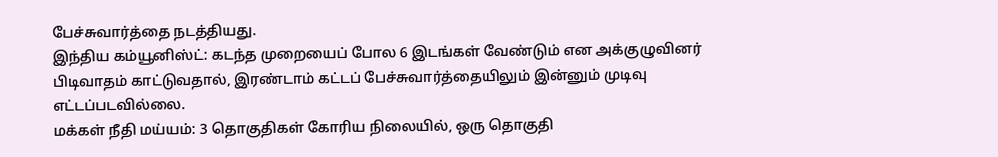பேச்சுவார்த்தை நடத்தியது.
இந்திய கம்யூனிஸ்ட்: கடந்த முறையைப் போல 6 இடங்கள் வேண்டும் என அக்குழுவினர் பிடிவாதம் காட்டுவதால், இரண்டாம் கட்டப் பேச்சுவார்த்தையிலும் இன்னும் முடிவு எட்டப்படவில்லை.
மக்கள் நீதி மய்யம்: 3 தொகுதிகள் கோரிய நிலையில், ஒரு தொகுதி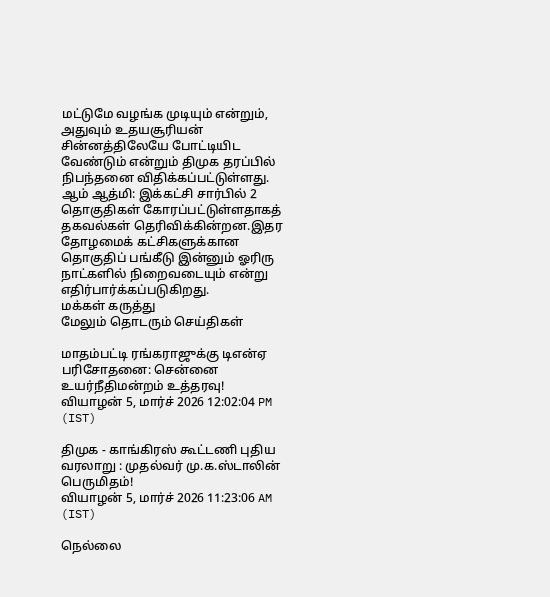மட்டுமே வழங்க முடியும் என்றும், அதுவும் உதயசூரியன் சின்னத்திலேயே போட்டியிட வேண்டும் என்றும் திமுக தரப்பில் நிபந்தனை விதிக்கப்பட்டுள்ளது.
ஆம் ஆத்மி: இக்கட்சி சார்பில் 2 தொகுதிகள் கோரப்பட்டுள்ளதாகத் தகவல்கள் தெரிவிக்கின்றன.இதர தோழமைக் கட்சிகளுக்கான தொகுதிப் பங்கீடு இன்னும் ஓரிரு நாட்களில் நிறைவடையும் என்று எதிர்பார்க்கப்படுகிறது.
மக்கள் கருத்து
மேலும் தொடரும் செய்திகள்

மாதம்பட்டி ரங்கராஜுக்கு டிஎன்ஏ பரிசோதனை: சென்னை உயர்நீதிமன்றம் உத்தரவு!
வியாழன் 5, மார்ச் 2026 12:02:04 PM (IST)

திமுக - காங்கிரஸ் கூட்டணி புதிய வரலாறு : முதல்வர் மு.க.ஸ்டாலின் பெருமிதம்!
வியாழன் 5, மார்ச் 2026 11:23:06 AM (IST)

நெல்லை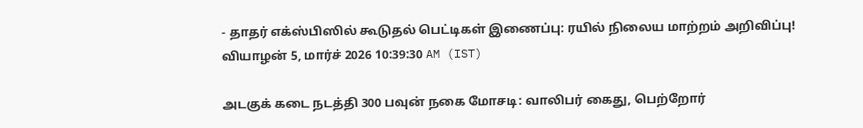- தாதர் எக்ஸ்பிஸில் கூடுதல் பெட்டிகள் இணைப்பு: ரயில் நிலைய மாற்றம் அறிவிப்பு!
வியாழன் 5, மார்ச் 2026 10:39:30 AM (IST)

அடகுக் கடை நடத்தி 300 பவுன் நகை மோசடி: வாலிபர் கைது, பெற்றோர்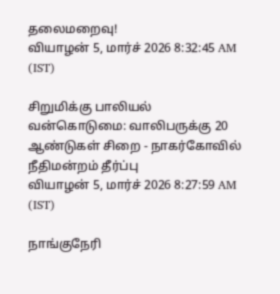தலைமறைவு!
வியாழன் 5, மார்ச் 2026 8:32:45 AM (IST)

சிறுமிக்கு பாலியல் வன்கொடுமை: வாலிபருக்கு 20 ஆண்டுகள் சிறை - நாகர்கோவில் நீதிமன்றம் தீர்ப்பு
வியாழன் 5, மார்ச் 2026 8:27:59 AM (IST)

நாங்குநேரி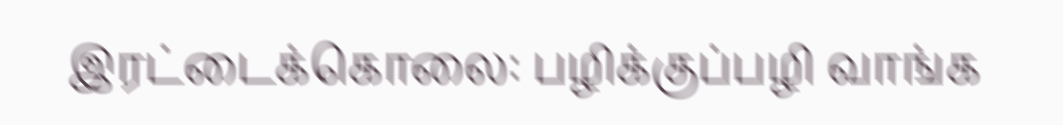இரட்டைக்கொலை: பழிக்குப்பழி வாங்க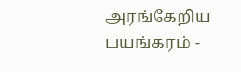அரங்கேறிய பயங்கரம் -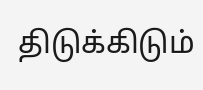திடுக்கிடும்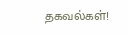தகவல்கள்!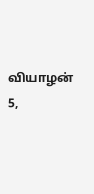வியாழன் 5,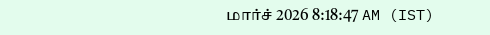மார்ச் 2026 8:18:47 AM (IST)